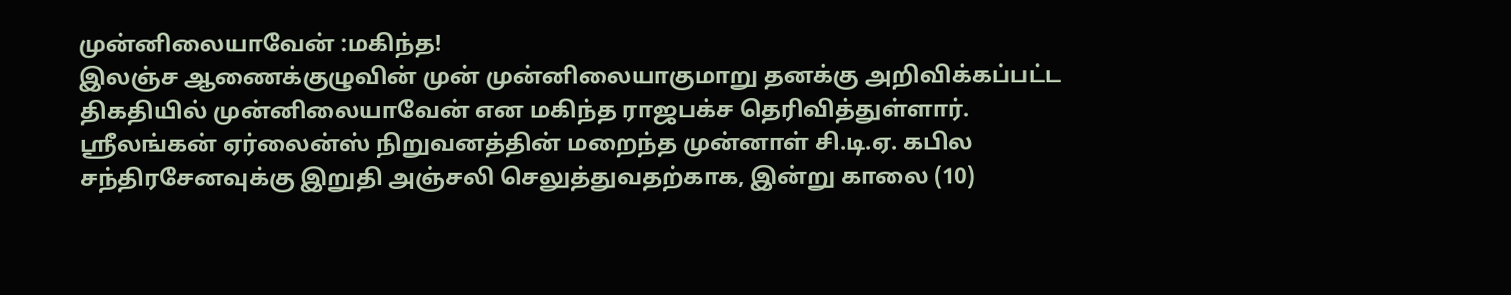முன்னிலையாவேன் :மகிந்த!
இலஞ்ச ஆணைக்குழுவின் முன் முன்னிலையாகுமாறு தனக்கு அறிவிக்கப்பட்ட திகதியில் முன்னிலையாவேன் என மகிந்த ராஜபக்ச தெரிவித்துள்ளார்.
ஸ்ரீலங்கன் ஏர்லைன்ஸ் நிறுவனத்தின் மறைந்த முன்னாள் சி.டி.ஏ. கபில சந்திரசேனவுக்கு இறுதி அஞ்சலி செலுத்துவதற்காக, இன்று காலை (10)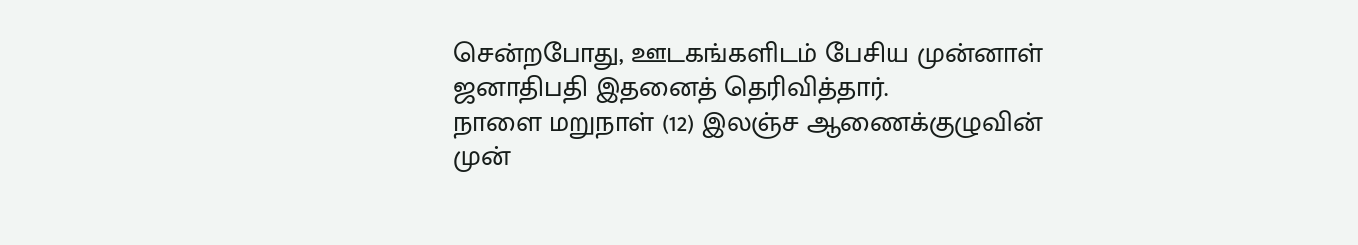சென்றபோது, ஊடகங்களிடம் பேசிய முன்னாள் ஜனாதிபதி இதனைத் தெரிவித்தார்.
நாளை மறுநாள் (12) இலஞ்ச ஆணைக்குழுவின் முன்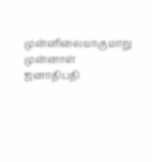முன்னிலையாகுமாறு முன்னாள் ஜனாதிபதி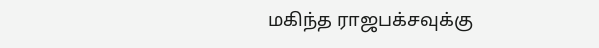மகிந்த ராஜபக்சவுக்கு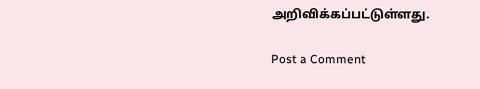அறிவிக்கப்பட்டுள்ளது.

Post a Comment